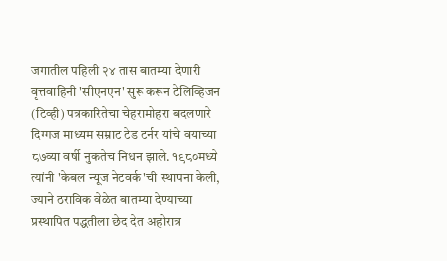जगातील पहिली २४ तास बातम्या देणारी वृत्तवाहिनी 'सीएनएन' सुरू करून टेलिव्हिजन (टिव्ही) पत्रकारितेचा चेहरामोहरा बदलणारे दिग्गज माध्यम सम्राट टेड टर्नर यांचे वयाच्या ८७व्या वर्षी नुकतेच निधन झाले. १९८०मध्ये त्यांनी 'केबल न्यूज नेटवर्क'ची स्थापना केली, ज्याने ठराविक वेळेत बातम्या देण्याच्या प्रस्थापित पद्धतीला छेद देत अहोरात्र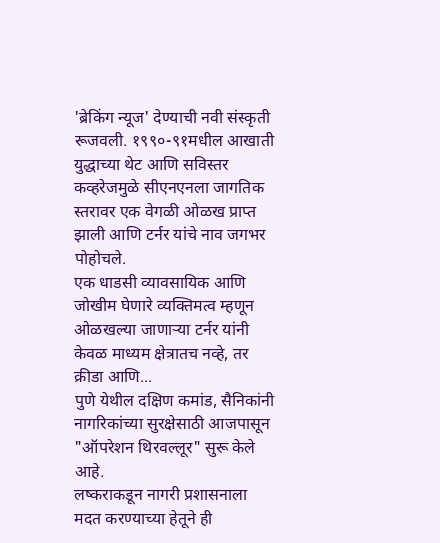'ब्रेकिंग न्यूज' देण्याची नवी संस्कृती रूजवली. १९९०-९१मधील आखाती युद्धाच्या थेट आणि सविस्तर कव्हरेजमुळे सीएनएनला जागतिक स्तरावर एक वेगळी ओळख प्राप्त झाली आणि टर्नर यांचे नाव जगभर पोहोचले.
एक धाडसी व्यावसायिक आणि जोखीम घेणारे व्यक्तिमत्व म्हणून ओळखल्या जाणाऱ्या टर्नर यांनी केवळ माध्यम क्षेत्रातच नव्हे, तर क्रीडा आणि...
पुणे येथील दक्षिण कमांड, सैनिकांनी नागरिकांच्या सुरक्षेसाठी आजपासून "ऑपरेशन थिरवल्लूर" सुरू केले आहे.
लष्कराकडून नागरी प्रशासनाला मदत करण्याच्या हेतूने ही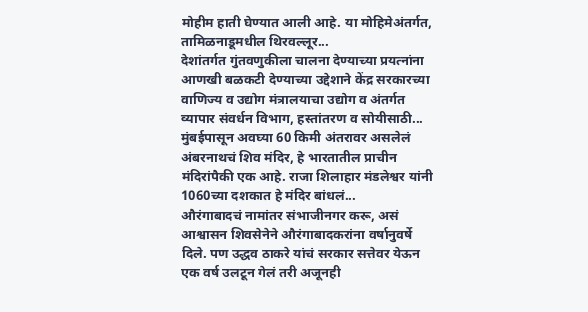मोहीम हाती घेण्यात आली आहे. या मोहिमेअंतर्गत, तामिळनाडूमधील थिरवल्लूर...
देशांतर्गत गुंतवणुकीला चालना देण्याच्या प्रयत्नांना आणखी बळकटी देण्याच्या उद्देशाने केंद्र सरकारच्या वाणिज्य व उद्योग मंत्रालयाचा उद्योग व अंतर्गत व्यापार संवर्धन विभाग, हस्तांतरण व सोयीसाठी...
मुंबईपासून अवघ्या 60 किमी अंतरावर असलेलं अंबरनाथचं शिव मंदिर, हे भारतातील प्राचीन मंदिरांपैकी एक आहे. राजा शिलाहार मंडलेश्वर यांनी 1060च्या दशकात हे मंदिर बांधलं...
औरंगाबादचं नामांतर संभाजीनगर करू, असं आश्वासन शिवसेनेने औरंगाबादकरांना वर्षानुवर्षे दिले. पण उद्धव ठाकरे यांचं सरकार सत्तेवर येऊन एक वर्ष उलटून गेलं तरी अजूनही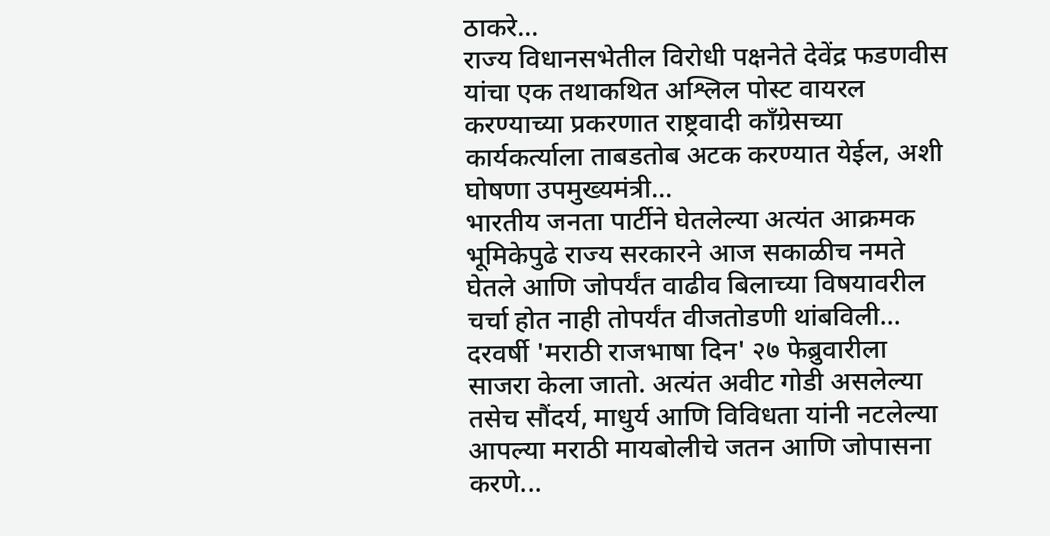ठाकरे...
राज्य विधानसभेतील विरोधी पक्षनेते देवेंद्र फडणवीस यांचा एक तथाकथित अश्लिल पोस्ट वायरल करण्याच्या प्रकरणात राष्ट्रवादी काँग्रेसच्या कार्यकर्त्याला ताबडतोब अटक करण्यात येईल, अशी घोषणा उपमुख्यमंत्री...
भारतीय जनता पार्टीने घेतलेल्या अत्यंत आक्रमक भूमिकेपुढे राज्य सरकारने आज सकाळीच नमते घेतले आणि जोपर्यंत वाढीव बिलाच्या विषयावरील चर्चा होत नाही तोपर्यंत वीजतोडणी थांबविली...
दरवर्षी 'मराठी राजभाषा दिन' २७ फेब्रुवारीला साजरा केला जातो. अत्यंत अवीट गोडी असलेल्या तसेच सौंदर्य, माधुर्य आणि विविधता यांनी नटलेल्या आपल्या मराठी मायबोलीचे जतन आणि जोपासना करणे...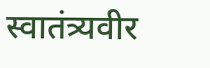स्वातंत्र्यवीर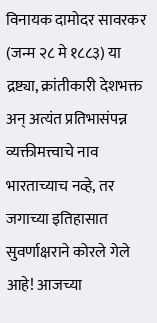विनायक दामोदर सावरकर (जन्म २८ मे १८८३) या द्रष्ट्या, क्रांतीकारी देशभक्त अन् अत्यंत प्रतिभासंपन्न व्यक्तीमत्त्वाचे नाव भारताच्याच नव्हे, तर जगाच्या इतिहासात सुवर्णाक्षराने कोरले गेले आहे! आजच्या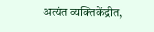अत्यंत व्यक्तिकेंद्रीत,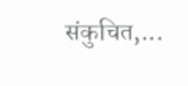संकुचित,...